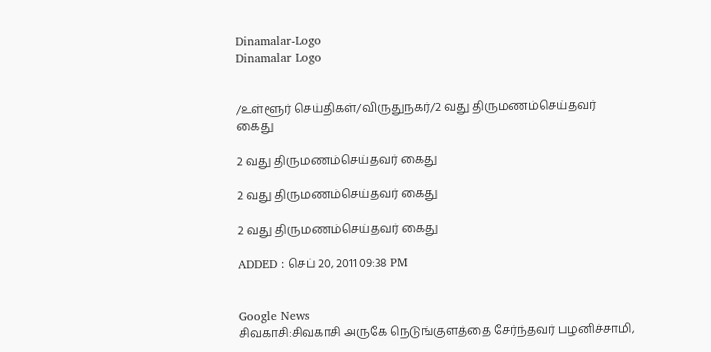Dinamalar-Logo
Dinamalar Logo


/உள்ளூர் செய்திகள்/விருதுநகர்/2 வது திருமணம்செய்தவர் கைது

2 வது திருமணம்செய்தவர் கைது

2 வது திருமணம்செய்தவர் கைது

2 வது திருமணம்செய்தவர் கைது

ADDED : செப் 20, 2011 09:38 PM


Google News
சிவகாசி:சிவகாசி அருகே நெடுங்குளத்தை சேர்ந்தவர் பழனிச்சாமி,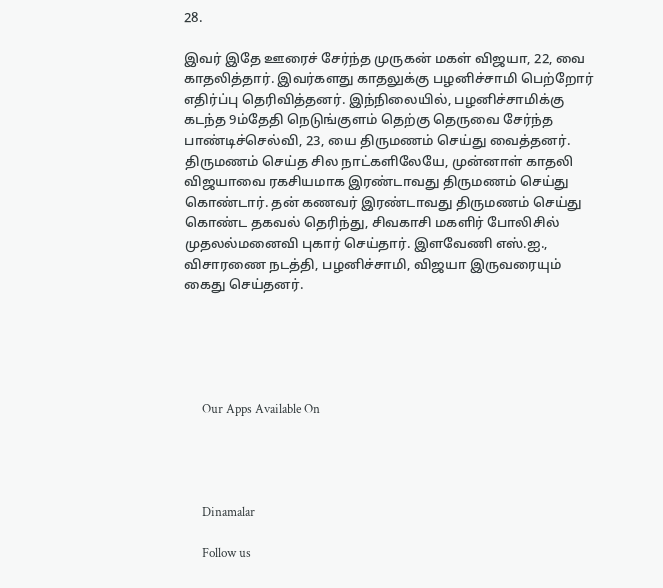28.

இவர் இதே ஊரைச் சேர்ந்த முருகன் மகள் விஜயா, 22, வை காதலித்தார். இவர்களது காதலுக்கு பழனிச்சாமி பெற்றோர் எதிர்ப்பு தெரிவித்தனர். இந்நிலையில், பழனிச்சாமிக்கு கடந்த 9ம்தேதி நெடுங்குளம் தெற்கு தெருவை சேர்ந்த பாண்டிச்செல்வி, 23, யை திருமணம் செய்து வைத்தனர். திருமணம் செய்த சில நாட்களிலேயே, முன்னாள் காதலி விஜயாவை ரகசியமாக இரண்டாவது திருமணம் செய்து கொண்டார். தன் கணவர் இரண்டாவது திருமணம் செய்து கொண்ட தகவல் தெரிந்து, சிவகாசி மகளிர் போலிசில் முதலல்மனைவி புகார் செய்தார். இளவேணி எஸ்.ஐ., விசாரணை நடத்தி, பழனிச்சாமி, விஜயா இருவரையும் கைது செய்தனர்.





      Our Apps Available On




      Dinamalar

      Follow us